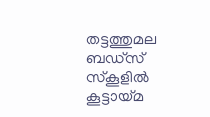തട്ടത്തുമല ബഡ്‌സ് സ്കൂളിൽ കൂട്ടായ്മ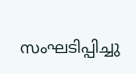സംഘടിപ്പിച്ചു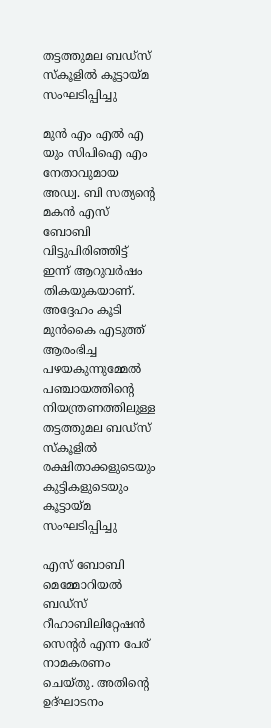തട്ടത്തുമല ബഡ്‌സ് സ്കൂളിൽ കൂട്ടായ്മ സംഘടിപ്പിച്ചു

മുൻ എം എൽ എ യും സിപിഐ എം നേതാവുമായ അഡ്വ. ബി സത്യന്റെ മകൻ എസ്‌ ബോബി വിട്ടുപിരിഞ്ഞിട്ട് ഇന്ന് ആറുവർഷം തികയുകയാണ്. അദ്ദേഹം കൂടി മുൻകൈ എടുത്ത് ആരംഭിച്ച പഴയകുന്നുമ്മേൽ പഞ്ചായത്തിന്റെ നിയന്ത്രണത്തിലുള്ള തട്ടത്തുമല ബഡ്‌സ് സ്കൂളിൽ രക്ഷിതാക്കളുടെയും കുട്ടികളുടെയും കൂട്ടായ്മ സംഘടിപ്പിച്ചു

എസ്‌ ബോബി മെമ്മോറിയൽ ബഡ്‌സ് റീഹാബിലിറ്റേഷൻ സെന്റർ എന്ന പേര് നാമകരണം ചെയ്തു. അതിന്റെ ഉദ്ഘാടനം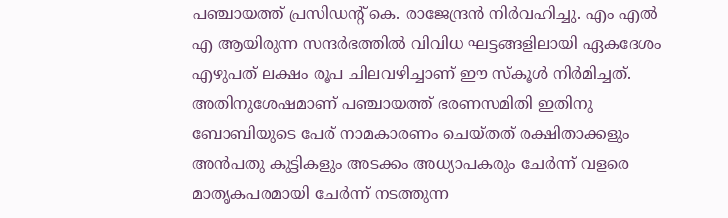പഞ്ചായത്ത് പ്രസിഡന്റ്‌ കെ. രാജേന്ദ്രൻ നിർവഹിച്ചു. എം എൽ എ ആയിരുന്ന സന്ദർഭത്തിൽ വിവിധ ഘട്ടങ്ങളിലായി ഏകദേശം എഴുപത് ലക്ഷം രൂപ ചിലവഴിച്ചാണ് ഈ സ്കൂൾ നിർമിച്ചത്. അതിനുശേഷമാണ് പഞ്ചായത്ത് ഭരണസമിതി ഇതിനു ബോബിയുടെ പേര് നാമകാരണം ചെയ്തത് രക്ഷിതാക്കളും അൻപതു കുട്ടികളും അടക്കം അധ്യാപകരും ചേർന്ന് വളരെ മാതൃകപരമായി ചേർന്ന് നടത്തുന്ന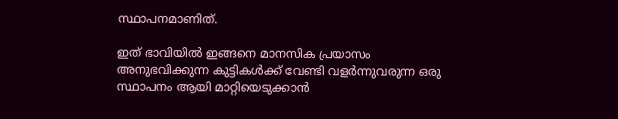സ്ഥാപനമാണിത്.

ഇത് ഭാവിയിൽ ഇങ്ങനെ മാനസിക പ്രയാസം അനുഭവിക്കുന്ന കുട്ടികൾക്ക് വേണ്ടി വളർന്നുവരുന്ന ഒരു സ്ഥാപനം ആയി മാറ്റിയെടുക്കാൻ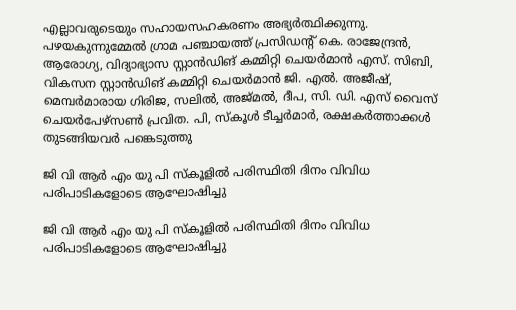എല്ലാവരുടെയും സഹായസഹകരണം അഭ്യർത്ഥിക്കുന്നു. പഴയകുന്നുമ്മേൽ ഗ്രാമ പഞ്ചായത്ത് പ്രസിഡന്റ്‌ കെ. രാജേന്ദ്രൻ, ആരോഗ്യ, വിദ്യാഭ്യാസ സ്റ്റാൻഡിങ് കമ്മിറ്റി ചെയർമാൻ എസ്. സിബി, വികസന സ്റ്റാൻഡിങ് കമ്മിറ്റി ചെയർമാൻ ജി. എൽ. അജീഷ്, മെമ്പർമാരായ ഗിരിജ, സലിൽ, അജ്മൽ, ദീപ, സി. ഡി. എസ് വൈസ് ചെയർപേഴ്സൺ പ്രവിത. പി, സ്കൂൾ ടീച്ചർമാർ, രക്ഷകർത്താക്കൾ തുടങ്ങിയവർ പങ്കെടുത്തു

ജി വി ആർ എം യു പി സ്കൂളിൽ പരിസ്ഥിതി ദിനം വിവിധ പരിപാടികളോടെ ആഘോഷിച്ചു

ജി വി ആർ എം യു പി സ്കൂളിൽ പരിസ്ഥിതി ദിനം വിവിധ പരിപാടികളോടെ ആഘോഷിച്ചു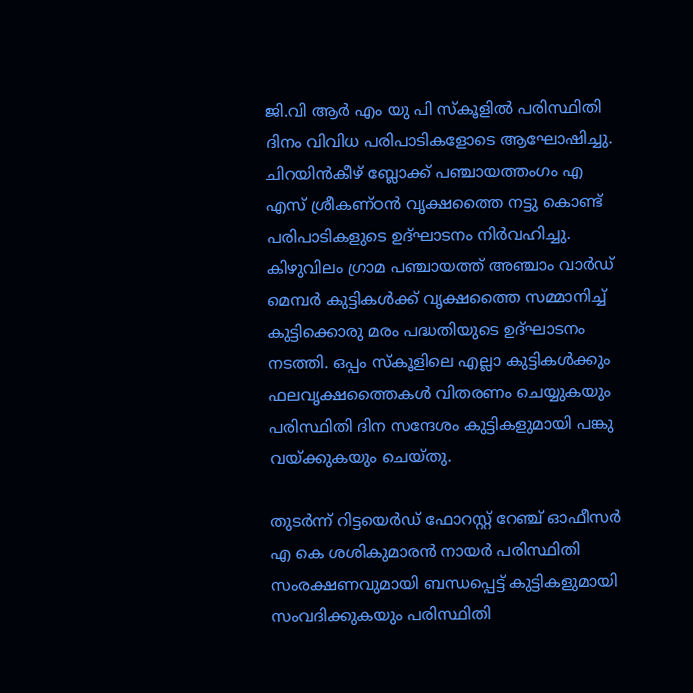ജി.വി ആർ എം യു പി സ്കൂളിൽ പരിസ്ഥിതി ദിനം വിവിധ പരിപാടികളോടെ ആഘോഷിച്ചു. ചിറയിൻകീഴ് ബ്ലോക്ക് പഞ്ചായത്തംഗം എ എസ് ശ്രീകണ്ഠൻ വൃക്ഷത്തൈ നട്ടു കൊണ്ട് പരിപാടികളുടെ ഉദ്ഘാടനം നിർവഹിച്ചു. കിഴുവിലം ഗ്രാമ പഞ്ചായത്ത് അഞ്ചാം വാർഡ് മെമ്പർ കുട്ടികൾക്ക് വൃക്ഷത്തൈ സമ്മാനിച്ച് കുട്ടിക്കൊരു മരം പദ്ധതിയുടെ ഉദ്ഘാടനം നടത്തി. ഒപ്പം സ്കൂളിലെ എല്ലാ കുട്ടികൾക്കും ഫലവൃക്ഷത്തൈകൾ വിതരണം ചെയ്യുകയും പരിസ്ഥിതി ദിന സന്ദേശം കുട്ടികളുമായി പങ്കു വയ്ക്കുകയും ചെയ്തു.

തുടർന്ന് റിട്ടയെർഡ് ഫോറസ്റ്റ് റേഞ്ച് ഓഫീസർ എ കെ ശശികുമാരൻ നായർ പരിസ്ഥിതി സംരക്ഷണവുമായി ബന്ധപ്പെട്ട് കുട്ടികളുമായി സംവദിക്കുകയും പരിസ്ഥിതി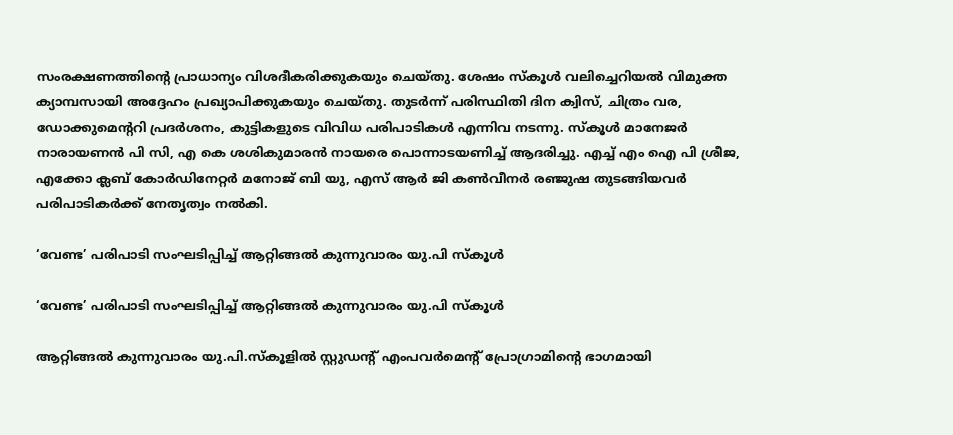സംരക്ഷണത്തിൻ്റെ പ്രാധാന്യം വിശദീകരിക്കുകയും ചെയ്തു. ശേഷം സ്കൂൾ വലിച്ചെറിയൽ വിമുക്ത ക്യാമ്പസായി അദ്ദേഹം പ്രഖ്യാപിക്കുകയും ചെയ്തു. തുടർന്ന് പരിസ്ഥിതി ദിന ക്വിസ്, ചിത്രം വര, ഡോക്കുമെന്ററി പ്രദർശനം, കുട്ടികളുടെ വിവിധ പരിപാടികൾ എന്നിവ നടന്നു. സ്കൂൾ മാനേജർ നാരായണൻ പി സി, എ കെ ശശികുമാരൻ നായരെ പൊന്നാടയണിച്ച് ആദരിച്ചു. എച്ച് എം ഐ പി ശ്രീജ, എക്കോ ക്ലബ് കോർഡിനേറ്റർ മനോജ് ബി യു, എസ് ആർ ജി കൺവീനർ രഞ്ജുഷ തുടങ്ങിയവർ പരിപാടികർക്ക് നേതൃത്വം നൽകി.

‘വേണ്ട’ പരിപാടി സംഘടിപ്പിച്ച് ആറ്റിങ്ങൽ കുന്നുവാരം യു.പി സ്കൂൾ

‘വേണ്ട’ പരിപാടി സംഘടിപ്പിച്ച് ആറ്റിങ്ങൽ കുന്നുവാരം യു.പി സ്കൂൾ

ആറ്റിങ്ങൽ കുന്നുവാരം യു.പി.സ്കൂളിൽ സ്റ്റുഡന്റ് എംപവർമെന്റ് പ്രോഗ്രാമിന്റെ ഭാഗമായി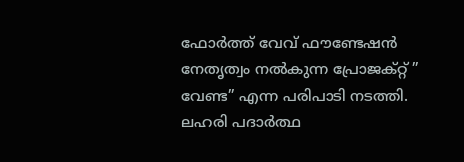ഫോർത്ത് വേവ് ഫൗണ്ടേഷൻ നേതൃത്വം നൽകുന്ന പ്രോജക്റ്റ് ” വേണ്ട” എന്ന പരിപാടി നടത്തി. ലഹരി പദാർത്ഥ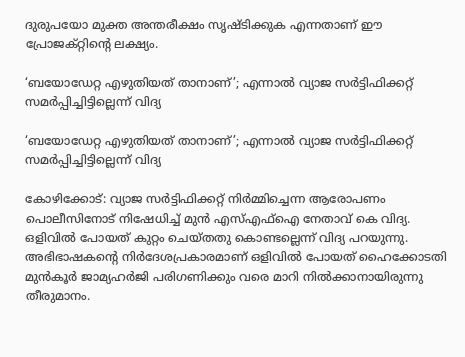ദുരുപയോ മുക്ത അന്തരീക്ഷം സൃഷ്ടിക്കുക എന്നതാണ് ഈ പ്രോജക്റ്റിന്റെ ലക്ഷ്യം.

‘ബയോഡേറ്റ എഴുതിയത് താനാണ്’; എന്നാൽ വ്യാജ സർട്ടിഫിക്കറ്റ് സമർപ്പിച്ചിട്ടില്ലെന്ന് വിദ്യ

‘ബയോഡേറ്റ എഴുതിയത് താനാണ്’; എന്നാൽ വ്യാജ സർട്ടിഫിക്കറ്റ് സമർപ്പിച്ചിട്ടില്ലെന്ന് വിദ്യ

കോഴിക്കോട്: വ്യാജ സർട്ടിഫിക്കറ്റ് നിർമ്മിച്ചെന്ന ആരോപണം പൊലീസിനോട് നിഷേധിച്ച് മുൻ എസ്എഫ്ഐ നേതാവ് കെ വിദ്യ. ഒളിവിൽ പോയത് കുറ്റം ചെയ്തതു കൊണ്ടല്ലെന്ന് വിദ്യ പറയുന്നു. അഭിഭാഷകൻ്റെ നിർദേശപ്രകാരമാണ് ഒളിവിൽ പോയത് ഹൈക്കോടതി മുൻകൂർ ജാമ്യഹർജി പരിഗണിക്കും വരെ മാറി നിൽക്കാനായിരുന്നു തീരുമാനം.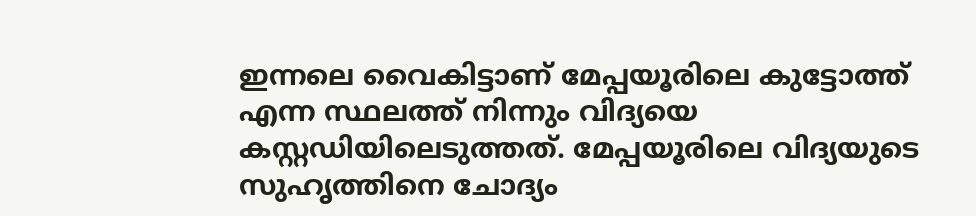ഇന്നലെ വൈകിട്ടാണ് മേപ്പയൂരിലെ കുട്ടോത്ത് എന്ന സ്ഥലത്ത് നിന്നും വിദ്യയെ കസ്റ്റഡിയിലെടുത്തത്. മേപ്പയൂരിലെ വിദ്യയുടെ സുഹൃത്തിനെ ചോദ്യം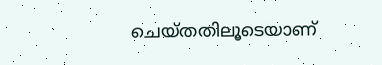ചെയ്തതിലൂടെയാണ്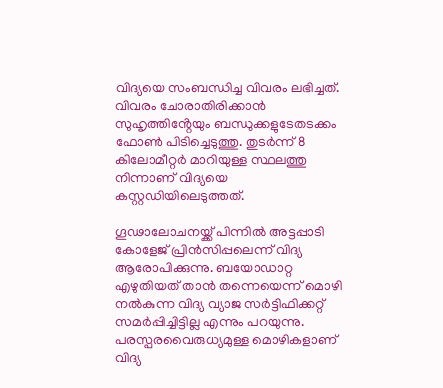വിദ്യയെ സംബന്ധിച്ച വിവരം ലഭിച്ചത്. വിവരം ചോരാതിരിക്കാൻ സുഹൃത്തിൻ്റേയും ബന്ധുക്കളുടേതടക്കം ഫോൺ പിടിച്ചെടുത്തു. തുടർന്ന് 8 കിലോമീറ്റർ മാറിയുള്ള സ്ഥലത്തു നിന്നാണ് വിദ്യയെ കസ്റ്റഡിയിലെടുത്തത്.

ഗൂഢാലോചനയ്ക്ക് പിന്നിൽ അട്ടപ്പാടി കോളേജ് പ്രിൻസിപ്പലെന്ന് വിദ്യ ആരോപിക്കുന്നു. ബയോഡാറ്റ എഴുതിയത് താൻ തന്നെയെന്ന് മൊഴി നൽകുന്ന വിദ്യ വ്യാജ സർട്ടിഫിക്കറ്റ് സമർപ്പിച്ചിട്ടില്ല എന്നും പറയുന്നു. പരസ്പരവൈരുധ്യമുള്ള മൊഴികളാണ് വിദ്യ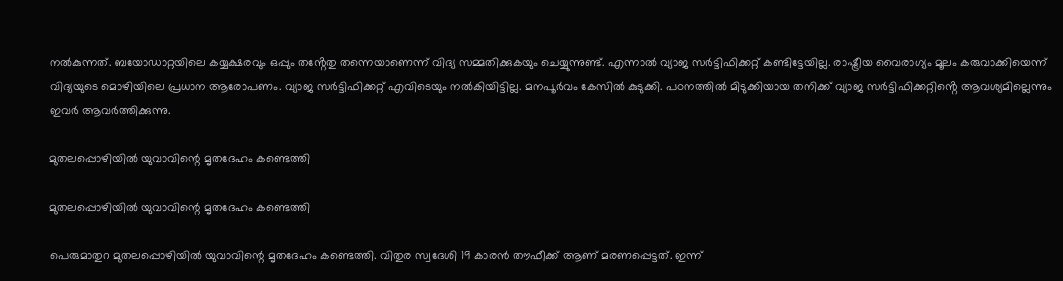നൽകുന്നത്. ബയോഡാറ്റയിലെ കയ്യക്ഷരവും ഒപ്പും തൻ്റേതു തന്നെയാണെന്ന് വിദ്യ സമ്മതിക്കുകയും ചെയ്യുന്നുണ്ട്. എന്നാൽ വ്യാജ സർട്ടിഫിക്കറ്റ് കണ്ടിട്ടേയില്ല. രാഷ്ട്രീയ വൈരാഗ്യം മൂലം കരുവാക്കിയെന്ന് വിദ്യയുടെ മൊഴിയിലെ പ്രധാന ആരോപണം. വ്യാജ സർട്ടിഫിക്കറ്റ് എവിടെയും നൽകിയിട്ടില്ല. മനപൂർവം കേസിൽ കുടുക്കി. പഠനത്തിൽ മിടുക്കിയായ തനിക്ക് വ്യാജ സർട്ടിഫിക്കറ്റിൻ്റെ ആവശ്യമില്ലെന്നും ഇവർ ആവർത്തിക്കുന്നു.

മുതലപ്പൊഴിയിൽ യുവാവിന്റെ മൃതദേഹം കണ്ടെത്തി

മുതലപ്പൊഴിയിൽ യുവാവിന്റെ മൃതദേഹം കണ്ടെത്തി

പെരുമാതുറ മുതലപ്പൊഴിയിൽ യുവാവിന്റെ മൃതദേഹം കണ്ടെത്തി. വിതുര സ്വദേശി 19 കാരൻ തൗഫീക്ക് ആണ് മരണപ്പെട്ടത്. ഇന്ന്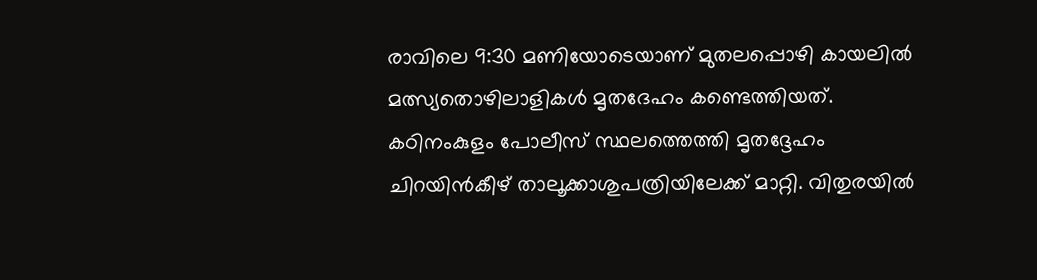രാവിലെ 9:30 മണിയോടെയാണ് മുതലപ്പൊഴി കായലിൽ മത്സ്യതൊഴിലാളികൾ മൃതദേഹം കണ്ടെത്തിയത്. കഠിനംകുളം പോലീസ് സ്ഥലത്തെത്തി മൃതദ്ദേഹം ചിറയിൻകീഴ് താലൂക്കാശുപത്രിയിലേക്ക് മാറ്റി. വിതുരയിൽ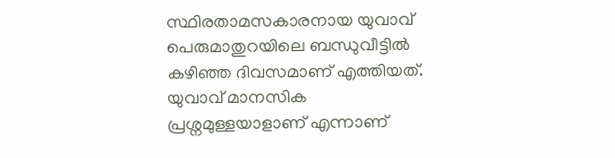സ്ഥിരതാമസകാരനായ യുവാവ് പെരുമാതുറയിലെ ബന്ധുവീട്ടിൽ കഴിഞ്ഞ ദിവസമാണ് എത്തിയത്. യുവാവ് മാനസിക പ്രശ്നമുള്ളയാളാണ് എന്നാണ്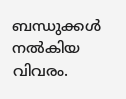ബന്ധുക്കൾ നൽകിയ വിവരം.